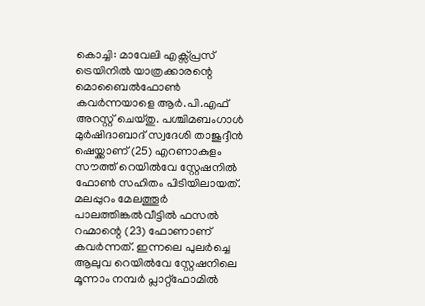കൊച്ചി: മാവേലി എക്സ്പ്രസ് ട്രെയിനിൽ യാത്രക്കാരന്റെ മൊബൈൽഫോൺ കവർന്നയാളെ ആർ.പി.എഫ് അറസ്റ്റ് ചെയ്തു. പശ്ചിമബംഗാൾ മുർഷിദാബാദ് സ്വദേശി താജുദ്ദീൻ ഷെയ്ക്കാണ് (25) എറണാകുളം സൗത്ത് റെയിൽവേ സ്റ്റേഷനിൽ ഫോൺ സഹിതം പിടിയിലായത്.
മലപ്പുറം മേലത്തൂർ പാലത്തിങ്കൽവീട്ടിൽ ഫസൽ റഹ്മാന്റെ (23) ഫോണാണ് കവർന്നത്. ഇന്നലെ പുലർച്ചെ ആലുവ റെയിൽവേ സ്റ്റേഷനിലെ മൂന്നാം നമ്പർ പ്ലാറ്റ്ഫോമിൽ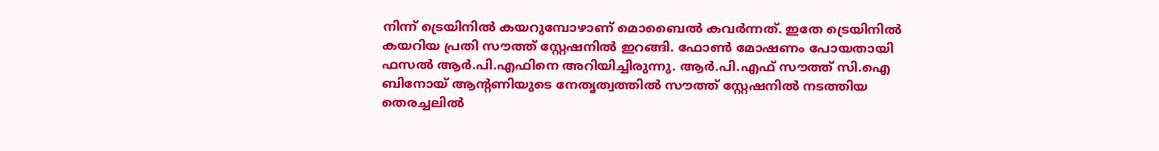നിന്ന് ട്രെയിനിൽ കയറുമ്പോഴാണ് മൊബൈൽ കവർന്നത്. ഇതേ ട്രെയിനിൽ കയറിയ പ്രതി സൗത്ത് സ്റ്റേഷനിൽ ഇറങ്ങി. ഫോൺ മോഷണം പോയതായി ഫസൽ ആർ.പി.എഫിനെ അറിയിച്ചിരുന്നു. ആർ.പി.എഫ് സൗത്ത് സി.ഐ ബിനോയ് ആന്റണിയുടെ നേതൃത്വത്തിൽ സൗത്ത് സ്റ്റേഷനിൽ നടത്തിയ തെരച്ചലിൽ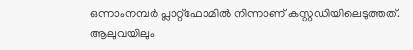ഒന്നാംനമ്പർ പ്ലാറ്റ്ഫോമിൽ നിന്നാണ് കസ്റ്റഡിയിലെടുത്തത്. ആലുവയിലും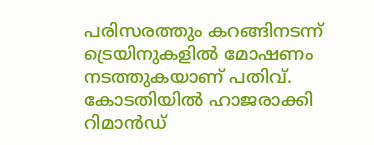പരിസരത്തും കറങ്ങിനടന്ന് ട്രെയിനുകളിൽ മോഷണം നടത്തുകയാണ് പതിവ്. കോടതിയിൽ ഹാജരാക്കി റിമാൻഡ്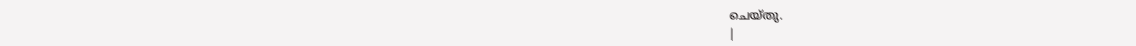ചെയ്തു.
|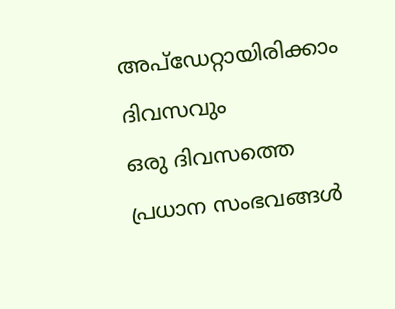അപ്ഡേറ്റായിരിക്കാം ദിവസവും
ഒരു ദിവസത്തെ പ്രധാന സംഭവങ്ങൾ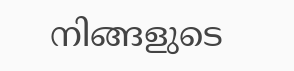നിങ്ങളുടെ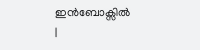ഇൻബോക്സിൽ |